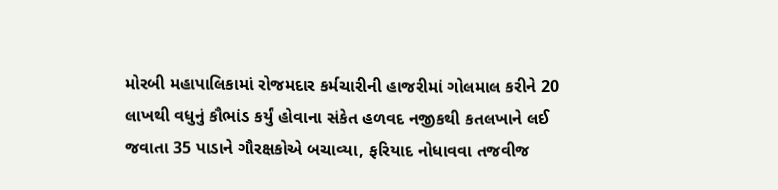મોરબી મહાપાલિકામાં રોજમદાર કર્મચારીની હાજરીમાં ગોલમાલ કરીને 20 લાખથી વધુનું કૌભાંડ કર્યું હોવાના સંકેત હળવદ નજીકથી કતલખાને લઈ જવાતા 35 પાડાને ગૌરક્ષકોએ બચાવ્યા, ફરિયાદ નોધાવવા તજવીજ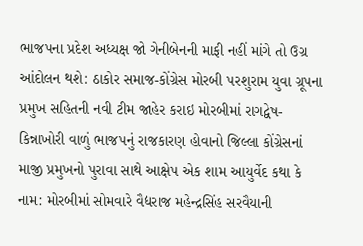ભાજપના પ્રદેશ અધ્યક્ષ જો ગેનીબેનની માફી નહીં માંગે તો ઉગ્ર આંદોલન થશે: ઠાકોર સમાજ-કોંગ્રેસ મોરબી પરશુરામ યુવા ગ્રૂપના પ્રમુખ સહિતની નવી ટીમ જાહેર કરાઇ મોરબીમાં રાગદ્વેષ-કિન્નાખોરી વાળું ભાજપનું રાજકારણ હોવાનો જિલ્લા કોંગ્રેસનાં માજી પ્રમુખનો પુરાવા સાથે આક્ષેપ એક શામ આયુર્વેદ કથા કે નામ: મોરબીમાં સોમવારે વૈદ્યરાજ મહેન્દ્રસિંહ સરવૈયાની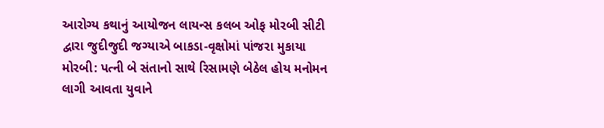આરોગ્ય કથાનું આયોજન લાયન્સ કલબ ઓફ મોરબી સીટી દ્વારા જુદીજુદી જગ્યાએ બાકડા-વૃક્ષોમાં પાંજરા મુકાયા મોરબી: પત્ની બે સંતાનો સાથે રિસામણે બેઠેલ હોય મનોમન લાગી આવતા યુવાને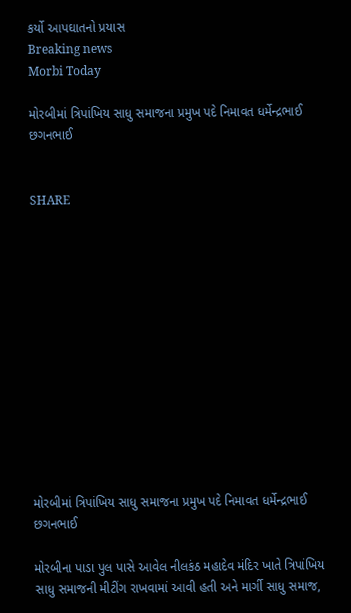કર્યો આપઘાતનો પ્રયાસ
Breaking news
Morbi Today

મોરબીમાં ત્રિપાંખિય સાધુ સમાજના પ્રમુખ પદે નિમાવત ધર્મેન્દ્રભાઈ છગનભાઈ


SHARE













મોરબીમાં ત્રિપાંખિય સાધુ સમાજના પ્રમુખ પદે નિમાવત ધર્મેન્દ્રભાઈ છગનભાઈ

મોરબીના પાડા પુલ પાસે આવેલ નીલકંઠ મહાદેવ મંદિર ખાતે ત્રિપાંખિય સાધુ સમાજની મીટીંગ રાખવામાં આવી હતી અને માર્ગી સાધુ સમાજ,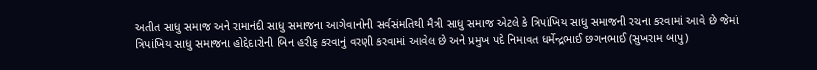અતીત સાધુ સમાજ અને રામાનંદી સાધુ સમાજના આગેવાનોની સર્વસંમતિથી મૈત્રી સાધુ સમાજ એટલે કે ત્રિપાંખિય સાધુ સમાજની રચના કરવામાં આવે છે જેમાં ત્રિપાંખિય સાધુ સમાજના હોદ્દેદારોની બિન હરીફ કરવાનું વરણી કરવામાં આવેલ છે અને પ્રમુખ પદે નિમાવત ધર્મેન્દ્રભાઈ છગનભાઈ (સુખરામ બાપુ)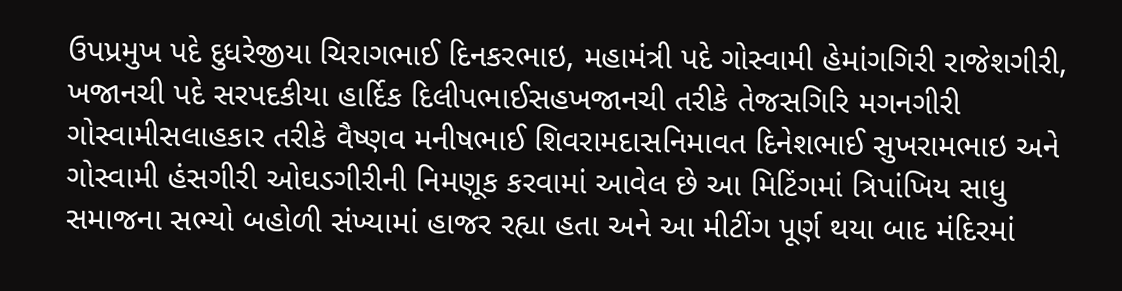ઉપપ્રમુખ પદે દુધરેજીયા ચિરાગભાઈ દિનકરભાઇ, મહામંત્રી પદે ગોસ્વામી હેમાંગગિરી રાજેશગીરી, ખજાનચી પદે સરપદકીયા હાર્દિક દિલીપભાઈસહખજાનચી તરીકે તેજસગિરિ મગનગીરી ગોસ્વામીસલાહકાર તરીકે વૈષ્ણવ મનીષભાઈ શિવરામદાસનિમાવત દિનેશભાઈ સુખરામભાઇ અને ગોસ્વામી હંસગીરી ઓઘડગીરીની નિમણૂક કરવામાં આવેલ છે આ મિટિંગમાં ત્રિપાંખિય સાધુ સમાજના સભ્યો બહોળી સંખ્યામાં હાજર રહ્યા હતા અને આ મીટીંગ પૂર્ણ થયા બાદ મંદિરમાં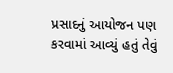પ્રસાદનું આયોજન પણ કરવામાં આવ્યું હતું તેવું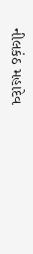નીલકંઠ મહાદેવ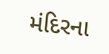મંદિરના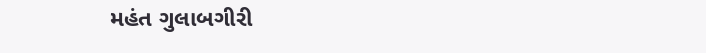મહંત ગુલાબગીરી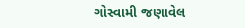ગોસ્વામી જણાવેલ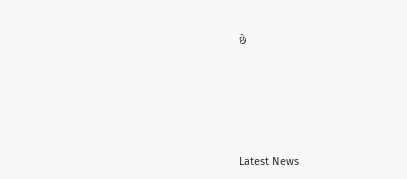છે






Latest News